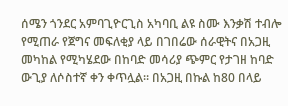ሰሜን ጎንደር አምባጊዮርጊስ አካባቢ ልዩ ስሙ እንቃሽ ተብሎ የሚጠራ የጀግና መፍለቂያ ላይ በገበሬው ሰራዊትና በአጋዚ መካከል የሚካሄደው በከባድ መሳሪያ ጭምር የታገዘ ከባድ ውጊያ ለሶስተኛ ቀን ቀጥሏል። በአጋዚ በኩል ከ80 በላይ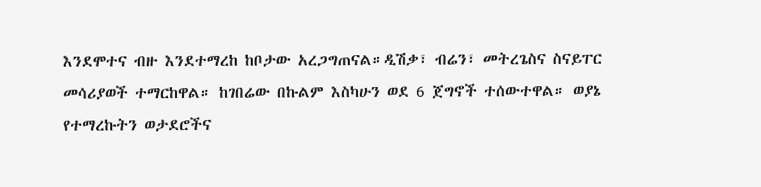እንደሞተና ብዙ እንደተማረከ ከቦታው አረጋግጠናል።ዲሽቃ፣ ብሬን፣ መትረጌስና ስናይፐር መሳሪያወች ተማርከዋል። ከገበሬው በኩልም እስካሁን ወደ 6 ጀግኖች ተሰውተዋል። ወያኔ የተማረኩትን ወታደሮችና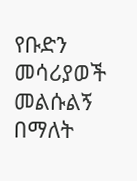የቡድን መሳሪያወች መልሱልኝ በማለት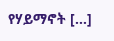የሃይማኖት […]